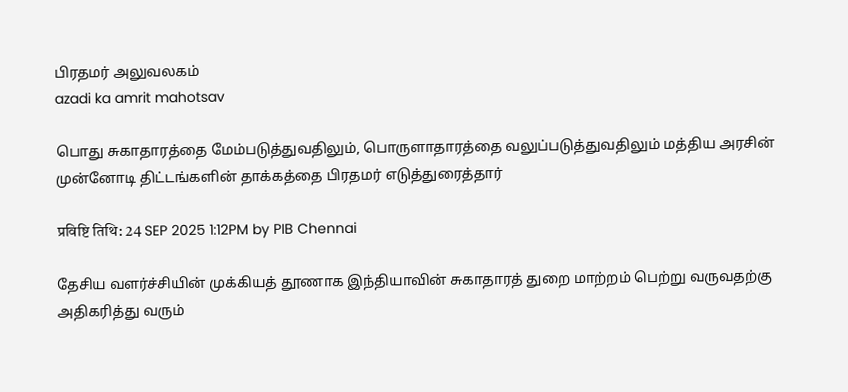பிரதமர் அலுவலகம்
azadi ka amrit mahotsav

பொது சுகாதாரத்தை மேம்படுத்துவதிலும், பொருளாதாரத்தை வலுப்படுத்துவதிலும் மத்திய அரசின் முன்னோடி திட்டங்களின் தாக்கத்தை பிரதமர் எடுத்துரைத்தார்

प्रविष्टि तिथि: 24 SEP 2025 1:12PM by PIB Chennai

தேசிய வளர்ச்சியின் முக்கியத் தூணாக இந்தியாவின் சுகாதாரத் துறை மாற்றம் பெற்று வருவதற்கு அதிகரித்து வரும்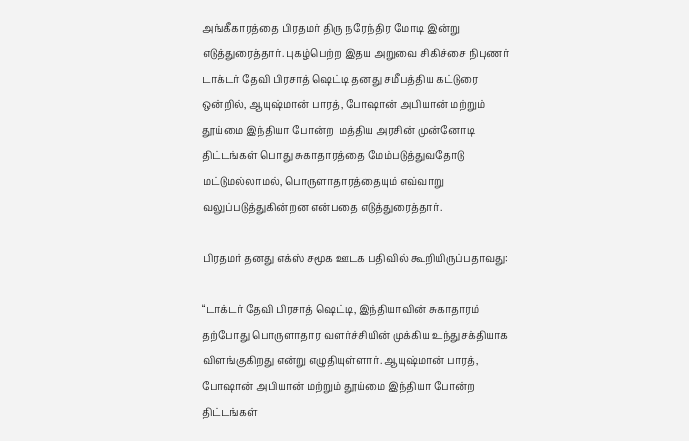அங்கீகாரத்தை பிரதமர் திரு நரேந்திர மோடி இன்று எடுத்துரைத்தார். புகழ்பெற்ற இதய அறுவை சிகிச்சை நிபுணர் டாக்டர் தேவி பிரசாத் ஷெட்டி தனது சமீபத்திய கட்டுரை ஒன்றில், ஆயுஷ்மான் பாரத், போஷான் அபியான் மற்றும் தூய்மை இந்தியா போன்ற  மத்திய அரசின் முன்னோடி திட்டங்கள் பொது சுகாதாரத்தை மேம்படுத்துவதோடு மட்டுமல்லாமல், பொருளாதாரத்தையும் எவ்வாறு வலுப்படுத்துகின்றன என்பதை எடுத்துரைத்தார்.

பிரதமர் தனது எக்ஸ் சமூக ஊடக பதிவில் கூறியிருப்பதாவது:

“டாக்டர் தேவி பிரசாத் ஷெட்டி, இந்தியாவின் சுகாதாரம் தற்போது பொருளாதார வளர்ச்சியின் முக்கிய உந்துசக்தியாக விளங்குகிறது என்று எழுதியுள்ளார். ஆயுஷ்மான் பாரத், போஷான் அபியான் மற்றும் தூய்மை இந்தியா போன்ற திட்டங்கள்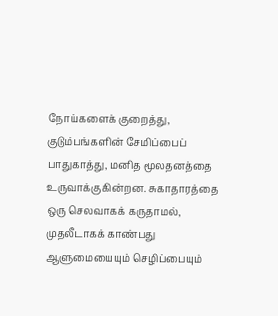நோய்களைக் குறைத்து, குடும்பங்களின் சேமிப்பைப் பாதுகாத்து, மனித மூலதனத்தை உருவாக்குகின்றன. சுகாதாரத்தை ஒரு செலவாகக் கருதாமல், முதலீடாகக் காண்பது ஆளுமையையும் செழிப்பையும்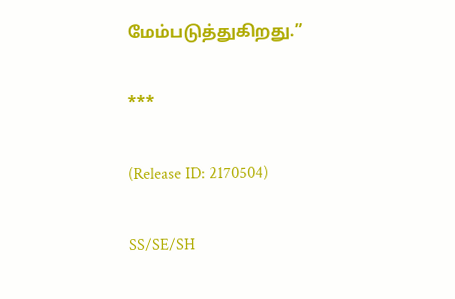மேம்படுத்துகிறது.”

***

(Release ID: 2170504)

SS/SE/SH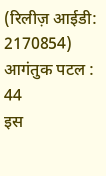(रिलीज़ आईडी: 2170854) आगंतुक पटल : 44
इस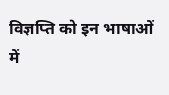विज्ञप्ति को इन भाषाओं में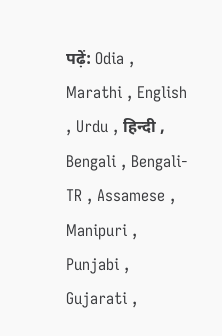पढ़ें: Odia , Marathi , English , Urdu , हिन्दी , Bengali , Bengali-TR , Assamese , Manipuri , Punjabi , Gujarati ,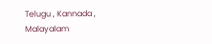Telugu , Kannada , Malayalam